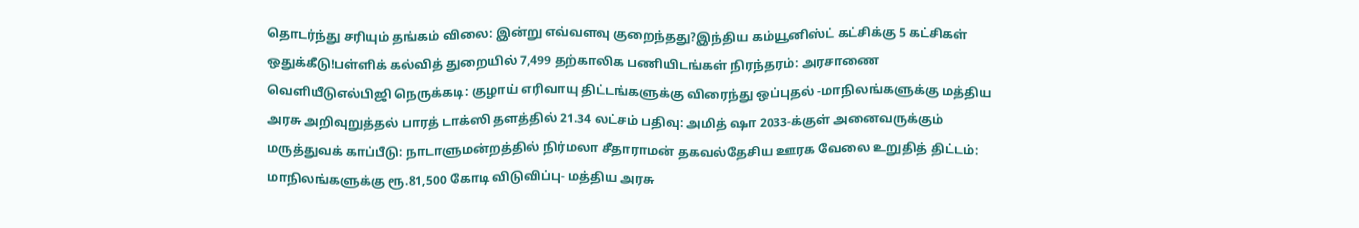தொடர்ந்து சரியும் தங்கம் விலை: இன்று எவ்வளவு குறைந்தது?இந்திய கம்யூனிஸ்ட் கட்சிக்கு 5 கட்சிகள் ஒதுக்கீடு!பள்ளிக் கல்வித் துறையில் 7,499 தற்காலிக பணியிடங்கள் நிரந்தரம்: அரசாணை வெளியீடுஎல்பிஜி நெருக்கடி: குழாய் எரிவாயு திட்டங்களுக்கு விரைந்து ஒப்புதல் -மாநிலங்களுக்கு மத்திய அரசு அறிவுறுத்தல் பாரத் டாக்ஸி தளத்தில் 21.34 லட்சம் பதிவு: அமித் ஷா 2033-க்குள் அனைவருக்கும் மருத்துவக் காப்பீடு: நாடாளுமன்றத்தில் நிர்மலா சீதாராமன் தகவல்தேசிய ஊரக வேலை உறுதித் திட்டம்: மாநிலங்களுக்கு ரூ.81,500 கோடி விடுவிப்பு- மத்திய அரசு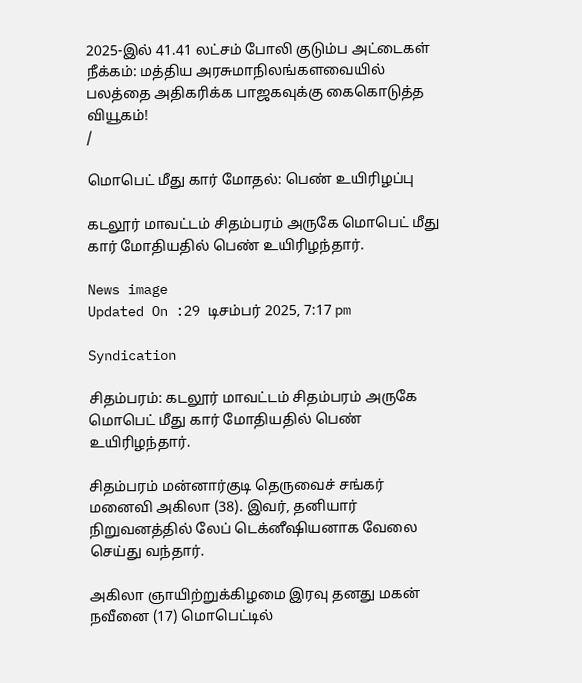2025-இல் 41.41 லட்சம் போலி குடும்ப அட்டைகள் நீக்கம்: மத்திய அரசுமாநிலங்களவையில் பலத்தை அதிகரிக்க பாஜகவுக்கு கைகொடுத்த வியூகம்!
/

மொபெட் மீது கார் மோதல்: பெண் உயிரிழப்பு

கடலூர் மாவட்டம் சிதம்பரம் அருகே மொபெட் மீது கார் மோதியதில் பெண் உயிரிழந்தார்.

News image
Updated On :29 டிசம்பர் 2025, 7:17 pm

Syndication

சிதம்பரம்: கடலூர் மாவட்டம் சிதம்பரம் அருகே மொபெட் மீது கார் மோதியதில் பெண் உயிரிழந்தார்.

சிதம்பரம் மன்னார்குடி தெருவைச் சங்கர் மனைவி அகிலா (38). இவர், தனியார் நிறுவனத்தில் லேப் டெக்னீஷியனாக வேலை செய்து வந்தார்.

அகிலா ஞாயிற்றுக்கிழமை இரவு தனது மகன் நவீனை (17) மொபெட்டில்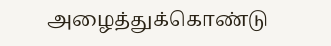அழைத்துக்கொண்டு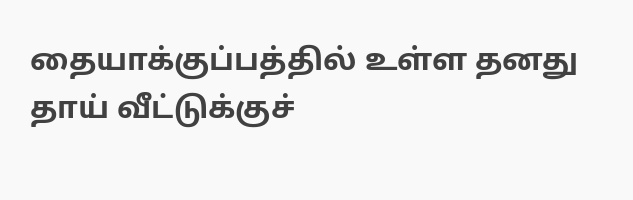தையாக்குப்பத்தில் உள்ள தனது தாய் வீட்டுக்குச்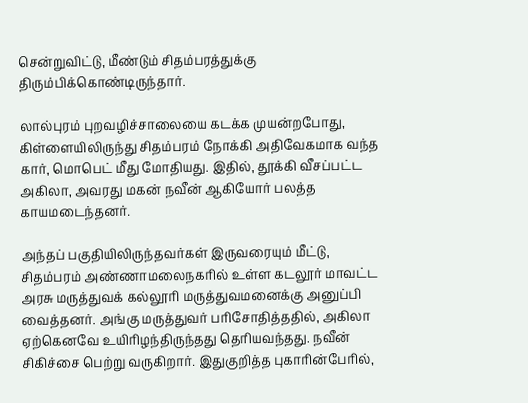சென்றுவிட்டு, மீண்டும் சிதம்பரத்துக்கு திரும்பிக்கொண்டிருந்தார்.

லால்புரம் புறவழிச்சாலையை கடக்க முயன்றபோது, கிள்ளையிலிருந்து சிதம்பரம் நோக்கி அதிவேகமாக வந்த கார், மொபெட் மீது மோதியது. இதில், தூக்கி வீசப்பட்ட அகிலா, அவரது மகன் நவீன் ஆகியோர் பலத்த காயமடைந்தனர்.

அந்தப் பகுதியிலிருந்தவர்கள் இருவரையும் மீட்டு, சிதம்பரம் அண்ணாமலைநகரில் உள்ள கடலூர் மாவட்ட அரசு மருத்துவக் கல்லூரி மருத்துவமனைக்கு அனுப்பி வைத்தனர். அங்கு மருத்துவர் பரிசோதித்ததில், அகிலா ஏற்கெனவே உயிரிழந்திருந்தது தெரியவந்தது. நவீன் சிகிச்சை பெற்று வருகிறார். இதுகுறித்த புகாரின்பேரில்,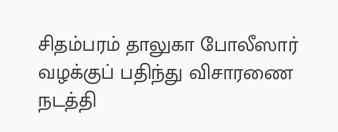சிதம்பரம் தாலுகா போலீஸார் வழக்குப் பதிந்து விசாரணை நடத்தி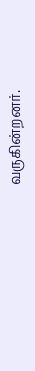வருகின்றனர்.